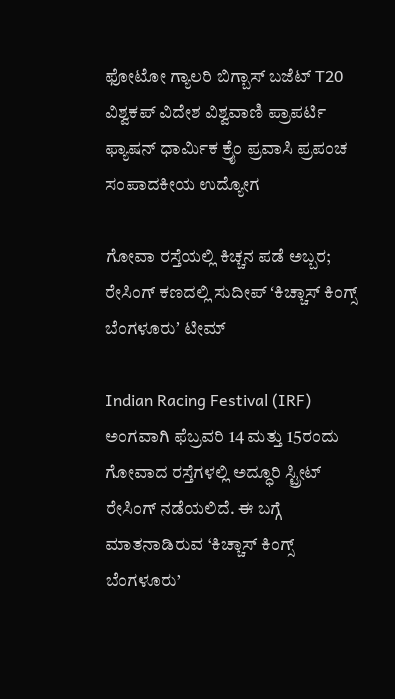ಫೋಟೋ ಗ್ಯಾಲರಿ ಬಿಗ್ಬಾಸ್ ಬಜೆಟ್ T20 ವಿಶ್ವಕಪ್ ವಿದೇಶ ವಿಶ್ವವಾಣಿ ಪ್ರಾಪರ್ಟಿ ಫ್ಯಾಷನ್ ಧಾರ್ಮಿಕ ಕ್ರೈಂ ಪ್ರವಾಸಿ ಪ್ರಪಂಚ ಸಂಪಾದಕೀಯ ಉದ್ಯೋಗ

ಗೋವಾ ರಸ್ತೆಯಲ್ಲಿ ಕಿಚ್ಚನ ಪಡೆ ಅಬ್ಬರ; ರೇಸಿಂಗ್ ಕಣದಲ್ಲಿ ಸುದೀಪ್ ʻಕಿಚ್ಚಾಸ್ ಕಿಂಗ್ಸ್ ಬೆಂಗಳೂರುʼ ಟೀಮ್

Indian Racing Festival (IRF) ಅಂಗವಾಗಿ ಫೆಬ್ರವರಿ 14 ಮತ್ತು 15ರಂದು ಗೋವಾದ ರಸ್ತೆಗಳಲ್ಲಿ ಅದ್ಧೂರಿ ಸ್ಟ್ರೀಟ್ ರೇಸಿಂಗ್ ನಡೆಯಲಿದೆ. ಈ ಬಗ್ಗೆ ಮಾತನಾಡಿರುವ ‘ಕಿಚ್ಚಾಸ್ ಕಿಂಗ್ಸ್ ಬೆಂಗಳೂರು’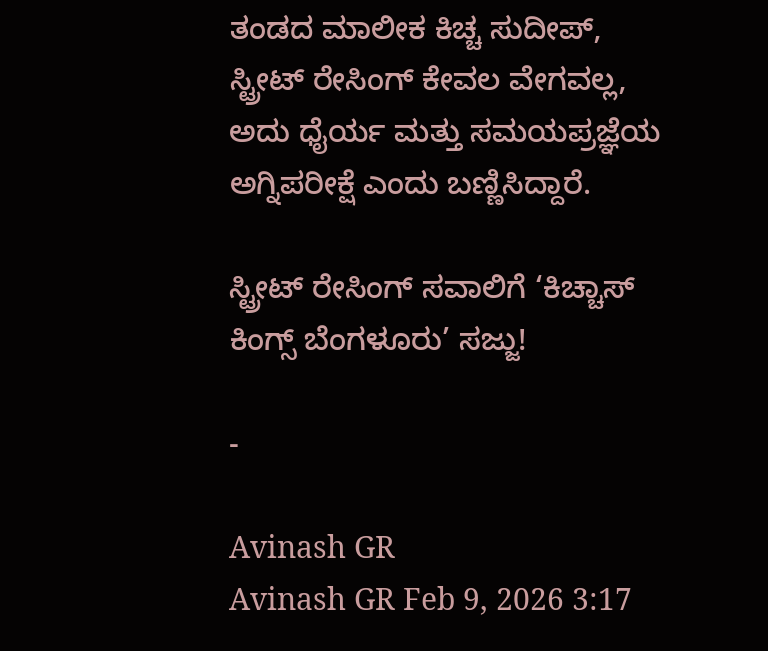ತಂಡದ ಮಾಲೀಕ ಕಿಚ್ಚ ಸುದೀಪ್, ಸ್ಟ್ರೀಟ್ ರೇಸಿಂಗ್ ಕೇವಲ ವೇಗವಲ್ಲ, ಅದು ಧೈರ್ಯ ಮತ್ತು ಸಮಯಪ್ರಜ್ಞೆಯ ಅಗ್ನಿಪರೀಕ್ಷೆ ಎಂದು ಬಣ್ಣಿಸಿದ್ದಾರೆ.

ಸ್ಟ್ರೀಟ್ ರೇಸಿಂಗ್ ಸವಾಲಿಗೆ ‘ಕಿಚ್ಚಾಸ್ ಕಿಂಗ್ಸ್ ಬೆಂಗಳೂರು’ ಸಜ್ಜು!

-

Avinash GR
Avinash GR Feb 9, 2026 3:17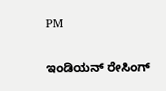PM

ಇಂಡಿಯನ್ ರೇಸಿಂಗ್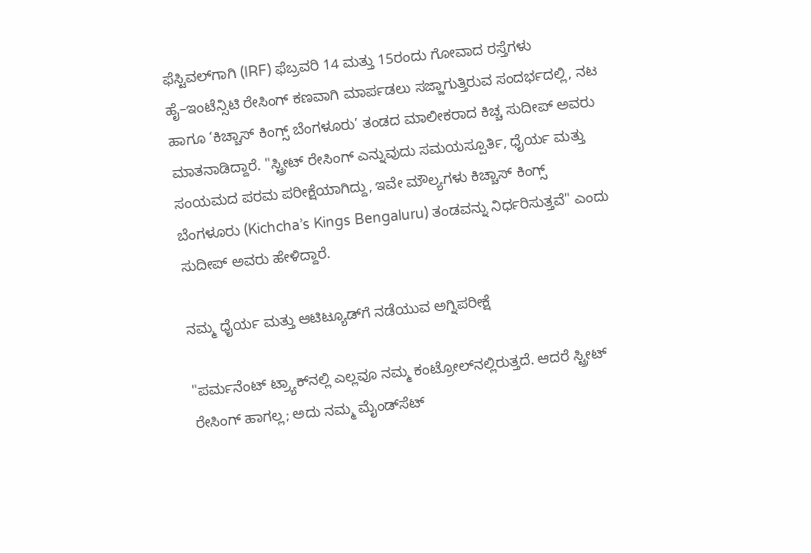ಫೆಸ್ಟಿವಲ್‌ಗಾಗಿ (IRF) ಫೆಬ್ರವರಿ 14 ಮತ್ತು 15ರಂದು ಗೋವಾದ ರಸ್ತೆಗಳು ಹೈ–ಇಂಟೆನ್ಸಿಟಿ ರೇಸಿಂಗ್ ಕಣವಾಗಿ ಮಾರ್ಪಡಲು ಸಜ್ಜಾಗುತ್ತಿರುವ ಸಂದರ್ಭದಲ್ಲಿ, ನಟ ಹಾಗೂ ‘ಕಿಚ್ಚಾಸ್ ಕಿಂಗ್ಸ್ ಬೆಂಗಳೂರು’ ತಂಡದ ಮಾಲೀಕರಾದ ಕಿಚ್ಚ ಸುದೀಪ್ ಅವರು ಮಾತನಾಡಿದ್ದಾರೆ. "ಸ್ಟ್ರೀಟ್ ರೇಸಿಂಗ್ ಎನ್ನುವುದು ಸಮಯಸ್ಪೂರ್ತಿ, ಧೈರ್ಯ ಮತ್ತು ಸಂಯಮದ ಪರಮ ಪರೀಕ್ಷೆಯಾಗಿದ್ದು, ಇವೇ ಮೌಲ್ಯಗಳು ಕಿಚ್ಚಾಸ್ ಕಿಂಗ್ಸ್ ಬೆಂಗಳೂರು (Kichcha’s Kings Bengaluru) ತಂಡವನ್ನು ನಿರ್ಧರಿಸುತ್ತವೆ" ಎಂದು ಸುದೀಪ್ ಅವರು ಹೇಳಿದ್ದಾರೆ.

ನಮ್ಮ ಧೈರ್ಯ ಮತ್ತು ಆಟಿಟ್ಯೂಡ್‌ಗೆ ನಡೆಯುವ ಅಗ್ನಿಪರೀಕ್ಷೆ

"ಪರ್ಮನೆಂಟ್ ಟ್ರ್ಯಾಕ್‌ನಲ್ಲಿ ಎಲ್ಲವೂ ನಮ್ಮ ಕಂಟ್ರೋಲ್‌ನಲ್ಲಿರುತ್ತದೆ. ಆದರೆ ಸ್ಟ್ರೀಟ್ ರೇಸಿಂಗ್ ಹಾಗಲ್ಲ; ಅದು ನಮ್ಮ ಮೈಂಡ್‌ಸೆಟ್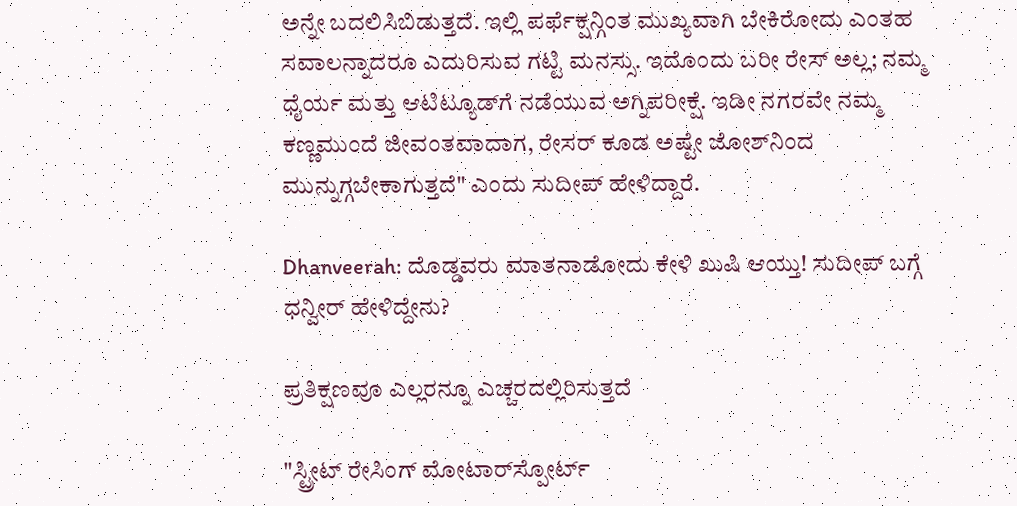ಅನ್ನೇ ಬದಲಿಸಿಬಿಡುತ್ತದೆ. ಇಲ್ಲಿ ಪರ್ಫೆಕ್ಷನ್ಗಿಂತ ಮುಖ್ಯವಾಗಿ ಬೇಕಿರೋದು ಎಂತಹ ಸವಾಲನ್ನಾದರೂ ಎದುರಿಸುವ ಗಟ್ಟಿ ಮನಸ್ಸು. ಇದೊಂದು ಬರೀ ರೇಸ್ ಅಲ್ಲ; ನಮ್ಮ ಧೈರ್ಯ ಮತ್ತು ಆಟಿಟ್ಯೂಡ್‌ಗೆ ನಡೆಯುವ ಅಗ್ನಿಪರೀಕ್ಷೆ. ಇಡೀ ನಗರವೇ ನಮ್ಮ ಕಣ್ಣಮುಂದೆ ಜೀವಂತವಾದಾಗ, ರೇಸರ್ ಕೂಡ ಅಷ್ಟೇ ಜೋಶ್‌ನಿಂದ ಮುನ್ನುಗ್ಗಬೇಕಾಗುತ್ತದೆ" ಎಂದು ಸುದೀಪ್‌ ಹೇಳಿದ್ದಾರೆ.

Dhanveerah: ದೊಡ್ಡವರು ಮಾತನಾಡೋದು ಕೇಳಿ ಖುಷಿ ಆಯ್ತು! ಸುದೀಪ್‌ ಬಗ್ಗೆ ಧನ್ವೀರ್ ಹೇಳಿದ್ದೇನು?

ಪ್ರತಿಕ್ಷಣವೂ ಎಲ್ಲರನ್ನೂ ಎಚ್ಚರದಲ್ಲಿರಿಸುತ್ತದೆ

"ಸ್ಟ್ರೀಟ್ ರೇಸಿಂಗ್ ಮೋಟಾರ್‌ಸ್ಪೋರ್ಟ್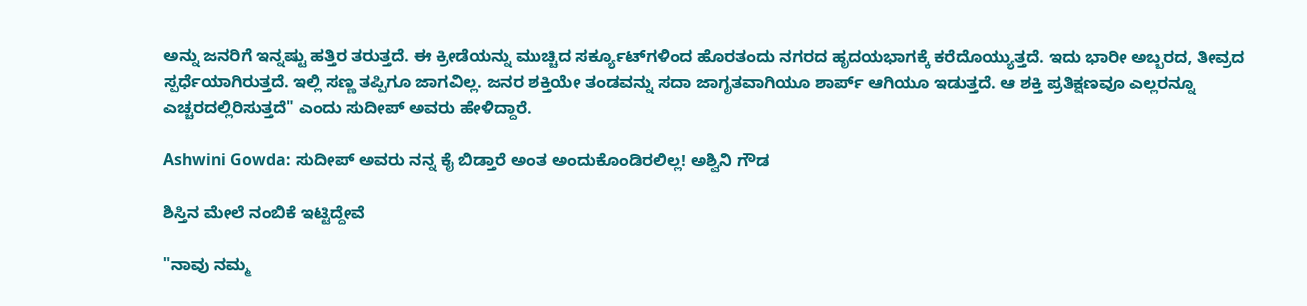ಅನ್ನು ಜನರಿಗೆ ಇನ್ನಷ್ಟು ಹತ್ತಿರ ತರುತ್ತದೆ. ಈ ಕ್ರೀಡೆಯನ್ನು ಮುಚ್ಚಿದ ಸರ್ಕ್ಯೂಟ್‌ಗಳಿಂದ ಹೊರತಂದು ನಗರದ ಹೃದಯಭಾಗಕ್ಕೆ ಕರೆದೊಯ್ಯುತ್ತದೆ. ಇದು ಭಾರೀ ಅಬ್ಬರದ, ತೀವ್ರದ ಸ್ಪರ್ಧೆಯಾಗಿರುತ್ತದೆ. ಇಲ್ಲಿ ಸಣ್ಣ ತಪ್ಪಿಗೂ ಜಾಗವಿಲ್ಲ. ಜನರ ಶಕ್ತಿಯೇ ತಂಡವನ್ನು ಸದಾ ಜಾಗೃತವಾಗಿಯೂ ಶಾರ್ಪ್ ಆಗಿಯೂ ಇಡುತ್ತದೆ. ಆ ಶಕ್ತಿ ಪ್ರತಿಕ್ಷಣವೂ ಎಲ್ಲರನ್ನೂ ಎಚ್ಚರದಲ್ಲಿರಿಸುತ್ತದೆ" ಎಂದು ಸುದೀಪ್ ಅವರು ಹೇಳಿದ್ದಾರೆ.

Ashwini Gowda: ಸುದೀಪ್‌ ಅವರು ನನ್ನ ಕೈ ಬಿಡ್ತಾರೆ ಅಂತ ಅಂದುಕೊಂಡಿರಲಿಲ್ಲ! ಅಶ್ವಿನಿ ಗೌಡ

ಶಿಸ್ತಿನ ಮೇಲೆ ನಂಬಿಕೆ ಇಟ್ಟಿದ್ದೇವೆ

"ನಾವು ನಮ್ಮ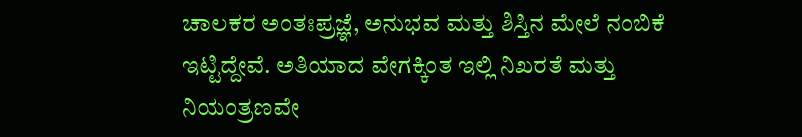ಚಾಲಕರ ಅಂತಃಪ್ರಜ್ಞೆ, ಅನುಭವ ಮತ್ತು ಶಿಸ್ತಿನ ಮೇಲೆ ನಂಬಿಕೆ ಇಟ್ಟಿದ್ದೇವೆ. ಅತಿಯಾದ ವೇಗಕ್ಕಿಂತ ಇಲ್ಲಿ ನಿಖರತೆ ಮತ್ತು ನಿಯಂತ್ರಣವೇ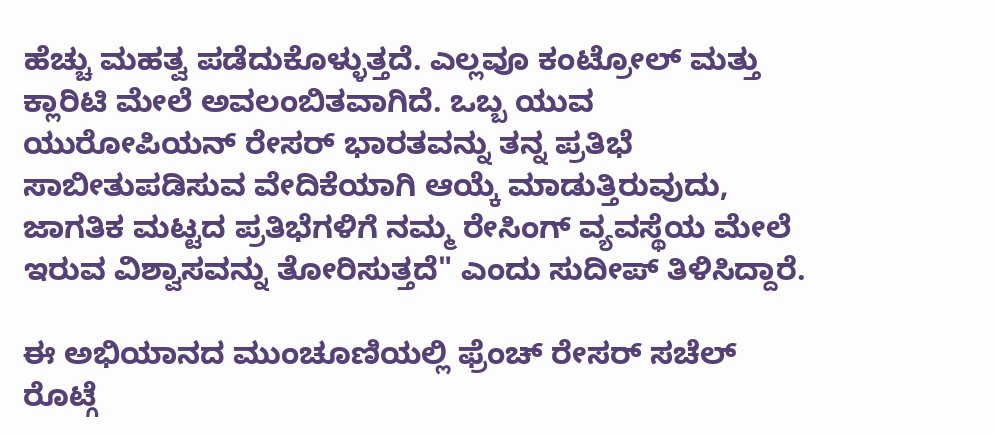ಹೆಚ್ಚು ಮಹತ್ವ ಪಡೆದುಕೊಳ್ಳುತ್ತದೆ. ಎಲ್ಲವೂ ಕಂಟ್ರೋಲ್ ಮತ್ತು ಕ್ಲಾರಿಟಿ ಮೇಲೆ ಅವಲಂಬಿತವಾಗಿದೆ. ಒಬ್ಬ ಯುವ ಯುರೋಪಿಯನ್ ರೇಸರ್ ಭಾರತವನ್ನು ತನ್ನ ಪ್ರತಿಭೆ ಸಾಬೀತುಪಡಿಸುವ ವೇದಿಕೆಯಾಗಿ ಆಯ್ಕೆ ಮಾಡುತ್ತಿರುವುದು, ಜಾಗತಿಕ ಮಟ್ಟದ ಪ್ರತಿಭೆಗಳಿಗೆ ನಮ್ಮ ರೇಸಿಂಗ್ ವ್ಯವಸ್ಥೆಯ ಮೇಲೆ ಇರುವ ವಿಶ್ವಾಸವನ್ನು ತೋರಿಸುತ್ತದೆ" ಎಂದು ಸುದೀಪ್ ತಿಳಿಸಿದ್ದಾರೆ.

ಈ ಅಭಿಯಾನದ ಮುಂಚೂಣಿಯಲ್ಲಿ ಫ್ರೆಂಚ್ ರೇಸರ್ ಸಚೆಲ್ ರೊಟ್ಗೆ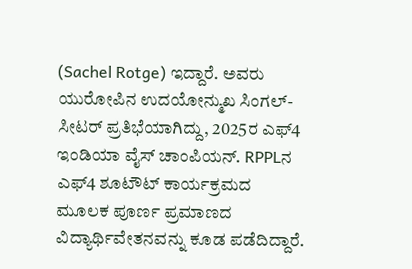(Sachel Rotge) ಇದ್ದಾರೆ. ಅವರು ಯುರೋಪಿನ ಉದಯೋನ್ಮುಖ ಸಿಂಗಲ್-ಸೀಟರ್ ಪ್ರತಿಭೆಯಾಗಿದ್ದು, 2025ರ ಎಫ್4 ಇಂಡಿಯಾ ವೈಸ್ ಚಾಂಪಿಯನ್. RPPLನ ಎಫ್4 ಶೂಟೌಟ್ ಕಾರ್ಯಕ್ರಮದ ಮೂಲಕ ಪೂರ್ಣ ಪ್ರಮಾಣದ ವಿದ್ಯಾರ್ಥಿವೇತನವನ್ನು ಕೂಡ ಪಡೆದಿದ್ದಾರೆ.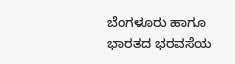ಬೆಂಗಳೂರು ಹಾಗೂ ಭಾರತದ ಭರವಸೆಯ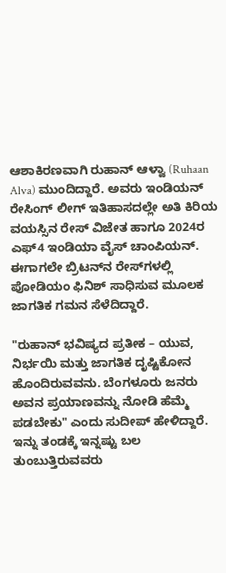ಆಶಾಕಿರಣವಾಗಿ ರುಹಾನ್ ಆಳ್ವಾ (Ruhaan Alva) ಮುಂದಿದ್ದಾರೆ. ಅವರು ಇಂಡಿಯನ್ ರೇಸಿಂಗ್ ಲೀಗ್ ಇತಿಹಾಸದಲ್ಲೇ ಅತಿ ಕಿರಿಯ ವಯಸ್ಸಿನ ರೇಸ್ ವಿಜೇತ ಹಾಗೂ 2024ರ ಎಫ್4 ಇಂಡಿಯಾ ವೈಸ್ ಚಾಂಪಿಯನ್. ಈಗಾಗಲೇ ಬ್ರಿಟನ್‌ನ ರೇಸ್‌ಗಳಲ್ಲಿ ಪೋಡಿಯಂ ಫಿನಿಶ್ ಸಾಧಿಸುವ ಮೂಲಕ ಜಾಗತಿಕ ಗಮನ ಸೆಳೆದಿದ್ದಾರೆ.

"ರುಹಾನ್ ಭವಿಷ್ಯದ ಪ್ರತೀಕ – ಯುವ, ನಿರ್ಭಯಿ ಮತ್ತು ಜಾಗತಿಕ ದೃಷ್ಟಿಕೋನ ಹೊಂದಿರುವವನು. ಬೆಂಗಳೂರು ಜನರು ಅವನ ಪ್ರಯಾಣವನ್ನು ನೋಡಿ ಹೆಮ್ಮೆ ಪಡಬೇಕು" ಎಂದು ಸುದೀಪ್ ಹೇಳಿದ್ದಾರೆ. ಇನ್ನು ತಂಡಕ್ಕೆ ಇನ್ನಷ್ಟು ಬಲ ತುಂಬುತ್ತಿರುವವರು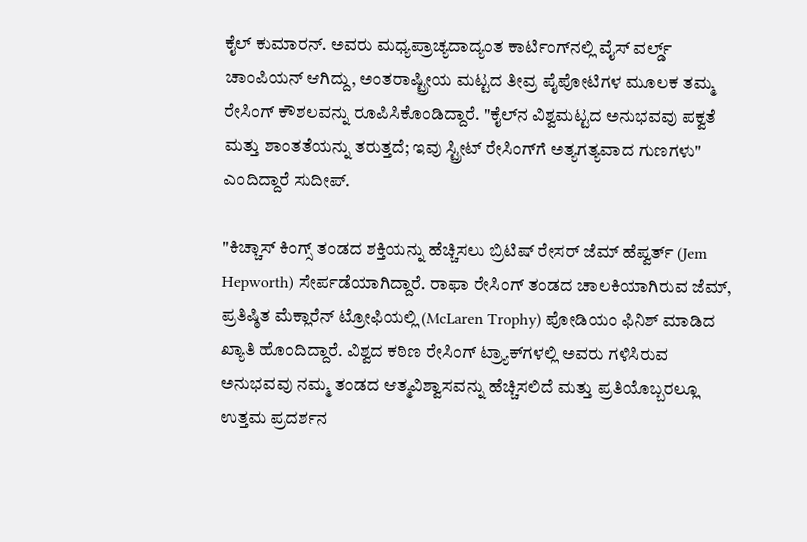ಕೈಲ್ ಕುಮಾರನ್. ಅವರು ಮಧ್ಯಪ್ರಾಚ್ಯದಾದ್ಯಂತ ಕಾರ್ಟಿಂಗ್‌ನಲ್ಲಿ ವೈಸ್ ವರ್ಲ್ಡ್ ಚಾಂಪಿಯನ್ ಆಗಿದ್ದು, ಅಂತರಾಷ್ಟ್ರೀಯ ಮಟ್ಟದ ತೀವ್ರ ಪೈಪೋಟಿಗಳ ಮೂಲಕ ತಮ್ಮ ರೇಸಿಂಗ್ ಕೌಶಲವನ್ನು ರೂಪಿಸಿಕೊಂಡಿದ್ದಾರೆ. "ಕೈಲ್‌ನ ವಿಶ್ವಮಟ್ಟದ ಅನುಭವವು ಪಕ್ವತೆ ಮತ್ತು ಶಾಂತತೆಯನ್ನು ತರುತ್ತದೆ; ಇವು ಸ್ಟ್ರೀಟ್ ರೇಸಿಂಗ್‌ಗೆ ಅತ್ಯಗತ್ಯವಾದ ಗುಣಗಳು" ಎಂದಿದ್ದಾರೆ ಸುದೀಪ್.

"ಕಿಚ್ಚಾಸ್ ಕಿಂಗ್ಸ್ ತಂಡದ ಶಕ್ತಿಯನ್ನು ಹೆಚ್ಚಿಸಲು ಬ್ರಿಟಿಷ್ ರೇಸರ್ ಜೆಮ್ ಹೆಪ್ವರ್ತ್ (Jem Hepworth) ಸೇರ್ಪಡೆಯಾಗಿದ್ದಾರೆ. ರಾಫಾ ರೇಸಿಂಗ್ ತಂಡದ ಚಾಲಕಿಯಾಗಿರುವ ಜೆಮ್, ಪ್ರತಿಷ್ಠಿತ ಮೆಕ್ಲಾರೆನ್ ಟ್ರೋಫಿಯಲ್ಲಿ (McLaren Trophy) ಪೋಡಿಯಂ ಫಿನಿಶ್ ಮಾಡಿದ ಖ್ಯಾತಿ ಹೊಂದಿದ್ದಾರೆ. ವಿಶ್ವದ ಕಠಿಣ ರೇಸಿಂಗ್ ಟ್ರ್ಯಾಕ್‌ಗಳಲ್ಲಿ ಅವರು ಗಳಿಸಿರುವ ಅನುಭವವು ನಮ್ಮ ತಂಡದ ಆತ್ಮವಿಶ್ವಾಸವನ್ನು ಹೆಚ್ಚಿಸಲಿದೆ ಮತ್ತು ಪ್ರತಿಯೊಬ್ಬರಲ್ಲೂ ಉತ್ತಮ ಪ್ರದರ್ಶನ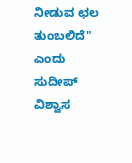ನೀಡುವ ಛಲ ತುಂಬಲಿದೆ" ಎಂದು ಸುದೀಪ್ ವಿಶ್ವಾಸ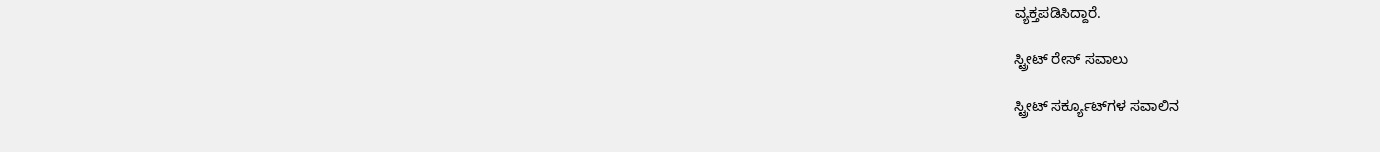ವ್ಯಕ್ತಪಡಿಸಿದ್ದಾರೆ.

ಸ್ಟ್ರೀಟ್ ರೇಸ್ ಸವಾಲು

ಸ್ಟ್ರೀಟ್ ಸರ್ಕ್ಯೂಟ್‌ಗಳ ಸವಾಲಿನ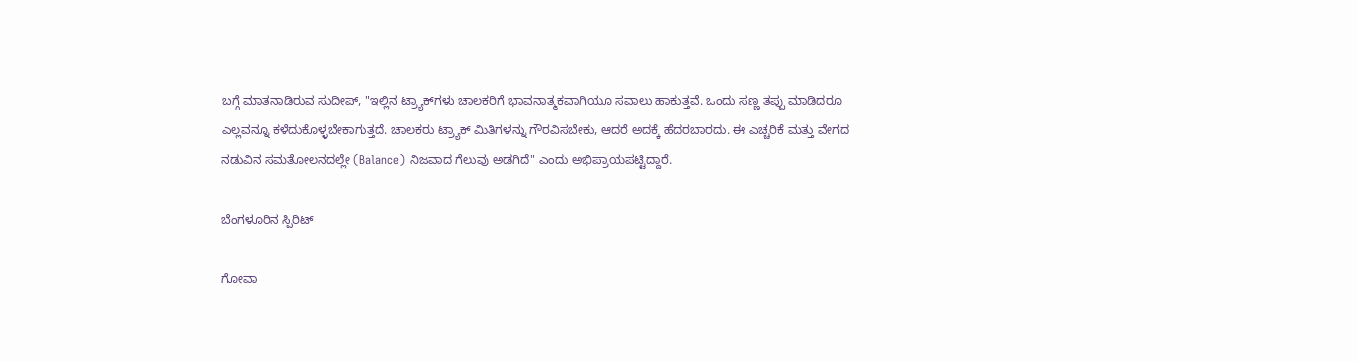ಬಗ್ಗೆ ಮಾತನಾಡಿರುವ ಸುದೀಪ್, "ಇಲ್ಲಿನ ಟ್ರ್ಯಾಕ್‌ಗಳು ಚಾಲಕರಿಗೆ ಭಾವನಾತ್ಮಕವಾಗಿಯೂ ಸವಾಲು ಹಾಕುತ್ತವೆ. ಒಂದು ಸಣ್ಣ ತಪ್ಪು ಮಾಡಿದರೂ ಎಲ್ಲವನ್ನೂ ಕಳೆದುಕೊಳ್ಳಬೇಕಾಗುತ್ತದೆ. ಚಾಲಕರು ಟ್ರ್ಯಾಕ್ ಮಿತಿಗಳನ್ನು ಗೌರವಿಸಬೇಕು, ಆದರೆ ಅದಕ್ಕೆ ಹೆದರಬಾರದು. ಈ ಎಚ್ಚರಿಕೆ ಮತ್ತು ವೇಗದ ನಡುವಿನ ಸಮತೋಲನದಲ್ಲೇ (Balance) ನಿಜವಾದ ಗೆಲುವು ಅಡಗಿದೆ" ಎಂದು ಅಭಿಪ್ರಾಯಪಟ್ಟಿದ್ದಾರೆ.

ಬೆಂಗಳೂರಿನ ಸ್ಪಿರಿಟ್

ಗೋವಾ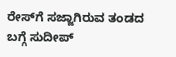ರೇಸ್‌ಗೆ ಸಜ್ಜಾಗಿರುವ ತಂಡದ ಬಗ್ಗೆ ಸುದೀಪ್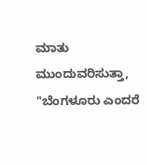ಮಾತು ಮುಂದುವರಿಸುತ್ತಾ, "ಬೆಂಗಳೂರು ಎಂದರೆ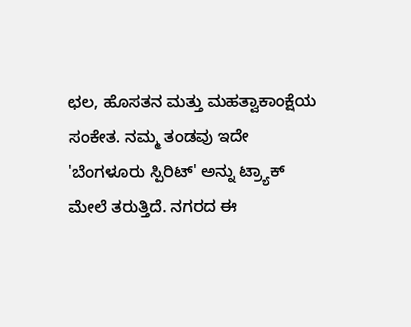ಛಲ, ಹೊಸತನ ಮತ್ತು ಮಹತ್ವಾಕಾಂಕ್ಷೆಯ ಸಂಕೇತ. ನಮ್ಮ ತಂಡವು ಇದೇ 'ಬೆಂಗಳೂರು ಸ್ಪಿರಿಟ್' ಅನ್ನು ಟ್ರ್ಯಾಕ್ ಮೇಲೆ ತರುತ್ತಿದೆ. ನಗರದ ಈ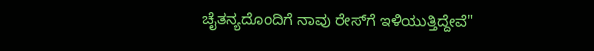ಚೈತನ್ಯದೊಂದಿಗೆ ನಾವು ರೇಸ್‌ಗೆ ಇಳಿಯುತ್ತಿದ್ದೇವೆ"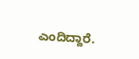ಎಂದಿದ್ದಾರೆ.